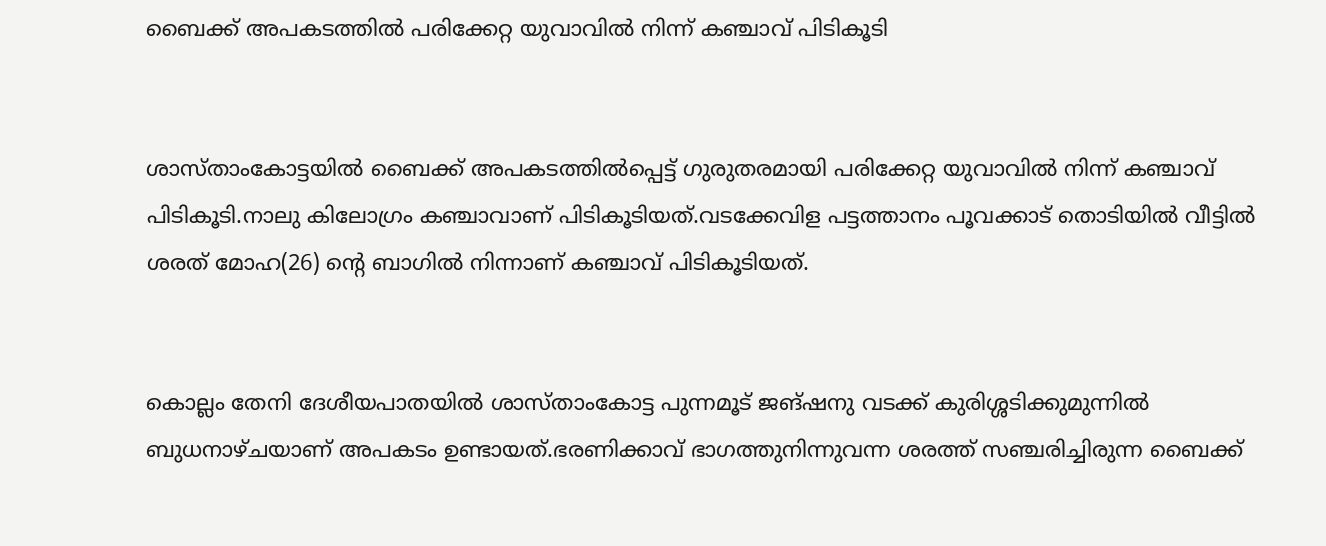ബൈക്ക് അപകടത്തില്‍ പരിക്കേറ്റ യുവാവില്‍ നിന്ന് കഞ്ചാവ് പിടികൂടി


ശാസ്താംകോട്ടയില്‍ ബൈക്ക് അപകടത്തില്‍പ്പെട്ട് ഗുരുതരമായി പരിക്കേറ്റ യുവാവില്‍ നിന്ന് കഞ്ചാവ് പിടികൂടി.നാലു കിലോഗ്രം കഞ്ചാവാണ് പിടികൂടിയത്.വടക്കേവിള പട്ടത്താനം പൂവക്കാട് തൊടിയില്‍ വീട്ടില്‍ ശരത് മോഹ(26) ൻ്റെ ബാഗില്‍ നിന്നാണ് കഞ്ചാവ് പിടികൂടിയത്.


കൊല്ലം തേനി ദേശീയപാതയില്‍ ശാസ്താംകോട്ട പുന്നമൂട് ജങ്ഷനു വടക്ക് കുരിശ്ശടിക്കുമുന്നില്‍ ബുധനാഴ്ചയാണ് അപകടം ഉണ്ടായത്.ഭരണിക്കാവ് ഭാഗത്തുനിന്നുവന്ന ശരത്ത് സഞ്ചരിച്ചിരുന്ന ബൈക്ക്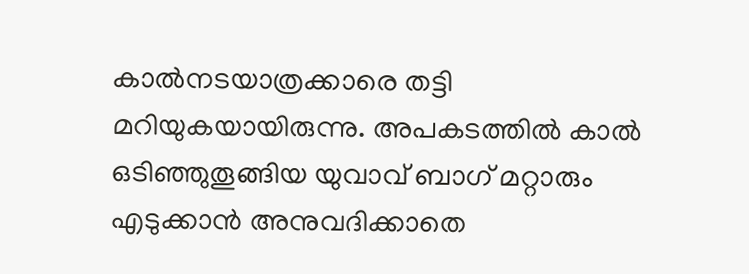കാല്‍നടയാത്രക്കാരെ തട്ടി മറിയുകയായിരുന്നു. അപകടത്തില്‍ കാല്‍ ഒടിഞ്ഞുതൂങ്ങിയ യുവാവ് ബാഗ് മറ്റാരും എടുക്കാന്‍ അനുവദിക്കാതെ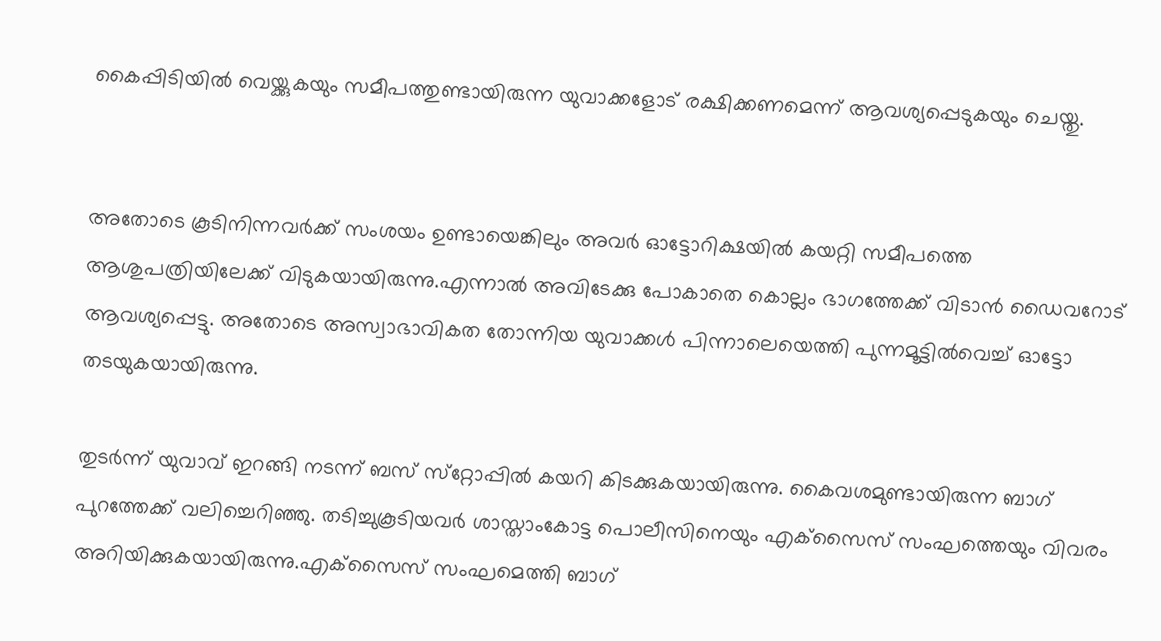കൈപ്പിടിയില്‍ വെയ്ക്കുകയും സമീപത്തുണ്ടായിരുന്ന യുവാക്കളോട് രക്ഷിക്കണമെന്ന് ആവശ്യപ്പെടുകയും ചെയ്തു.


അതോടെ കൂടിനിന്നവര്‍ക്ക് സംശയം ഉണ്ടായെങ്കിലും അവര്‍ ഓട്ടോറിക്ഷയില്‍ കയറ്റി സമീപത്തെ ആശുപത്രിയിലേക്ക് വിടുകയായിരുന്നു.എന്നാല്‍ അവിടേക്കു പോകാതെ കൊല്ലം ഭാഗത്തേക്ക് വിടാന്‍ ഡൈവറോട് ആവശ്യപ്പെട്ടു. അതോടെ അസ്വാഭാവികത തോന്നിയ യുവാക്കള്‍ പിന്നാലെയെത്തി പുന്നമൂട്ടില്‍വെച്ച് ഓട്ടോ തടയുകയായിരുന്നു.

തുടർന്ന് യുവാവ് ഇറങ്ങി നടന്ന് ബസ് സ്‌റ്റോപ്പില്‍ കയറി കിടക്കുകയായിരുന്നു. കൈവശമുണ്ടായിരുന്ന ബാഗ് പുറത്തേക്ക് വലിച്ചെറിഞ്ഞു. തടിച്ചുകൂടിയവര്‍ ശാസ്താംകോട്ട പൊലീസിനെയും എക്‌സൈസ് സംഘത്തെയും വിവരം അറിയിക്കുകയായിരുന്നു.എക്‌സൈസ് സംഘമെത്തി ബാഗ്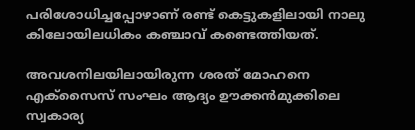പരിശോധിച്ചപ്പോഴാണ് രണ്ട് കെട്ടുകളിലായി നാലു കിലോയിലധികം കഞ്ചാവ് കണ്ടെത്തിയത്.

അവശനിലയിലായിരുന്ന ശരത് മോഹനെ എക്‌സൈസ് സംഘം ആദ്യം ഊക്കന്‍മുക്കിലെ സ്വകാര്യ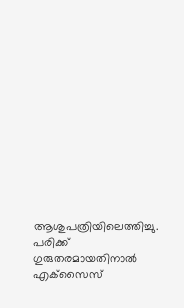ആശുപത്രിയിലെത്തിച്ചു. പരിക്ക് ഗുരുതരമായതിനാല്‍ എക്‌സൈസ്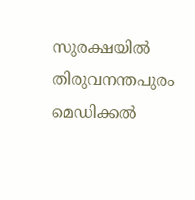സുരക്ഷയില്‍ തിരുവനന്തപുരം മെഡിക്കല്‍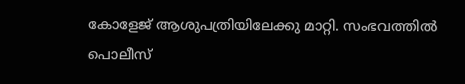കോളേജ് ആശുപത്രിയിലേക്കു മാറ്റി. സംഭവത്തിൽ പൊലീസ്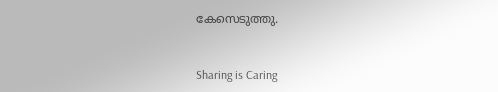കേസെടുത്തു.



Sharing is Caring